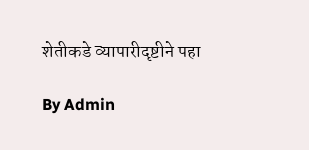शेतीकडे व्यापारीदृष्टीने पहा

By Admin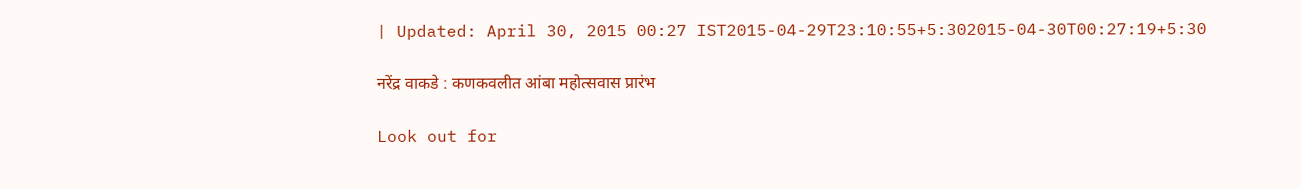| Updated: April 30, 2015 00:27 IST2015-04-29T23:10:55+5:302015-04-30T00:27:19+5:30

नरेंद्र वाकडे : कणकवलीत आंबा महोत्सवास प्रारंभ

Look out for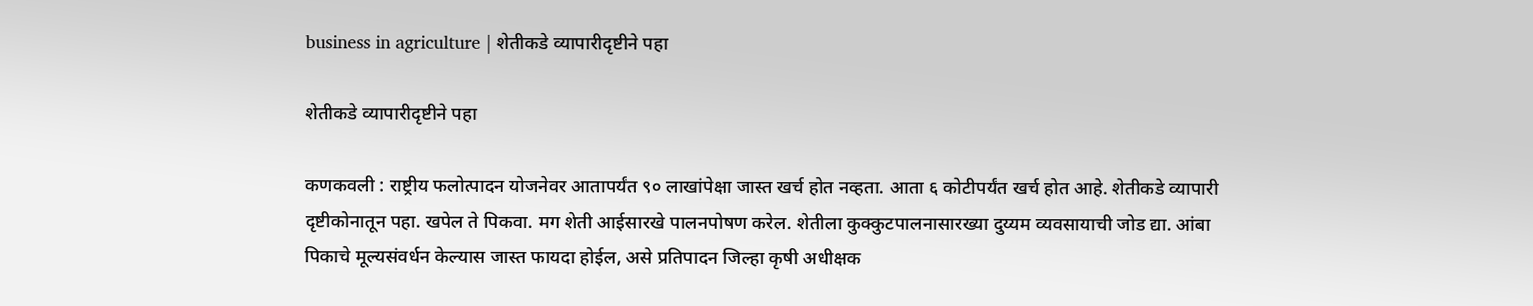business in agriculture | शेतीकडे व्यापारीदृष्टीने पहा

शेतीकडे व्यापारीदृष्टीने पहा

कणकवली : राष्ट्रीय फलोत्पादन योजनेवर आतापर्यंत ९० लाखांपेक्षा जास्त खर्च होत नव्हता. आता ६ कोटीपर्यंत खर्च होत आहे. शेतीकडे व्यापारी दृष्टीकोनातून पहा. खपेल ते पिकवा. मग शेती आईसारखे पालनपोषण करेल. शेतीला कुक्कुटपालनासारख्या दुय्यम व्यवसायाची जोड द्या. आंबा पिकाचे मूल्यसंवर्धन केल्यास जास्त फायदा होईल, असे प्रतिपादन जिल्हा कृषी अधीक्षक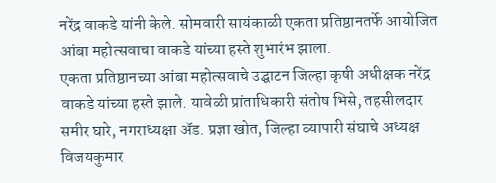नरेंद्र वाकडे यांनी केले. सोमवारी सायंकाळी एकता प्रतिष्ठानतर्फे आयोजित आंबा महोत्सवाचा वाकडे यांच्या हस्ते शुभारंभ झाला.
एकता प्रतिष्ठानच्या आंबा महोत्सवाचे उद्घाटन जिल्हा कृषी अधीक्षक नरेंद्र वाकडे यांच्या हस्ते झाले. यावेळी प्रांताधिकारी संतोष भिसे, तहसीलदार समीर घारे, नगराध्यक्षा अ‍ॅड. प्रज्ञा खोत, जिल्हा व्यापारी संघाचे अध्यक्ष विजयकुमार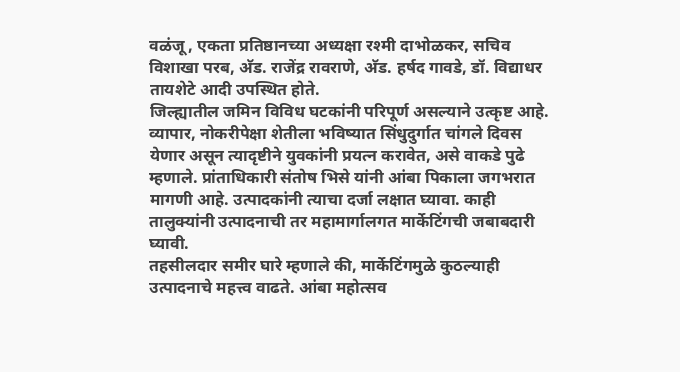वळंजू, एकता प्रतिष्ठानच्या अध्यक्षा रश्मी दाभोळकर, सचिव विशाखा परब, अ‍ॅड. राजेंद्र रावराणे, अ‍ॅड. हर्षद गावडे, डॉ. विद्याधर तायशेटे आदी उपस्थित होते.
जिल्ह्यातील जमिन विविध घटकांनी परिपूर्ण असल्याने उत्कृष्ट आहे. व्यापार, नोकरीपेक्षा शेतीला भविष्यात सिंधुदुर्गात चांगले दिवस येणार असून त्यादृष्टीने युवकांनी प्रयत्न करावेत, असे वाकडे पुढे म्हणाले. प्रांताधिकारी संतोष भिसे यांनी आंबा पिकाला जगभरात मागणी आहे. उत्पादकांनी त्याचा दर्जा लक्षात घ्यावा. काही तालुक्यांनी उत्पादनाची तर महामार्गालगत मार्केटिंगची जबाबदारी घ्यावी.
तहसीलदार समीर घारे म्हणाले की, मार्केटिंगमुळे कुठल्याही उत्पादनाचे महत्त्व वाढते. आंबा महोत्सव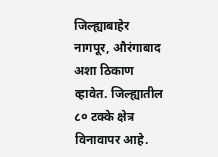जिल्ह्याबाहेर नागपूर, औरंगाबाद अशा ठिकाण व्हावेत. जिल्ह्यातील ८० टक्के क्षेत्र विनावापर आहे.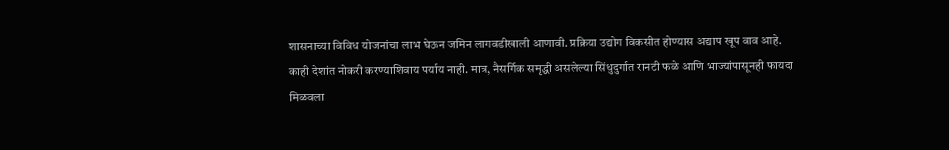शासनाच्या विविध योजनांचा लाभ घेऊन जमिन लागवडीखाली आणावी. प्रक्रिया उद्योग विकसीत होण्यास अद्याप खूप वाव आहे.
काही देशांत नोकरी करण्याशिवाय पर्याय नाही. मात्र, नैसर्गिक समृद्धी असलेल्या सिंधुदुर्गात रानटी फळे आणि भाज्यांपासूनही फायदा मिळवला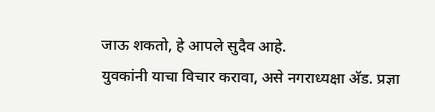जाऊ शकतो, हे आपले सुदैव आहे.
युवकांनी याचा विचार करावा, असे नगराध्यक्षा अ‍ॅड. प्रज्ञा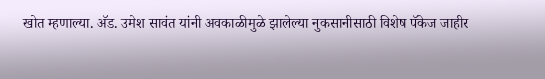खोत म्हणाल्या. अ‍ॅड. उमेश सावंत यांनी अवकाळीमुळे झालेल्या नुकसानीसाठी विशेष पॅकेज जाहीर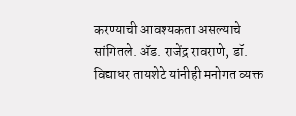करण्याची आवश्यकता असल्याचे सांगितले. अ‍ॅड. राजेंद्र रावराणे, डॉ. विद्याधर तायशेटे यांनीही मनोगत व्यक्त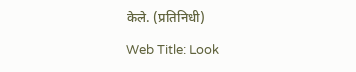केले. (प्रतिनिधी)

Web Title: Look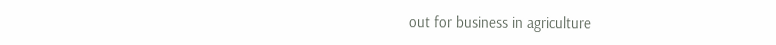out for business in agriculture